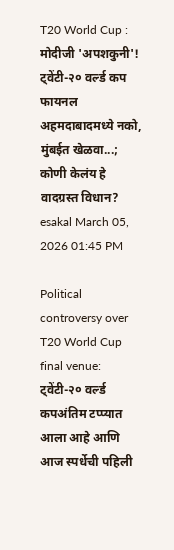T20 World Cup : मोदीजी 'अपशकुनी'! ट्वेंटी-२० वर्ल्ड कप फायनल अहमदाबादमध्ये नको, मुंबईत खेळवा...; कोणी केलंय हे वादग्रस्त विधान?
esakal March 05, 2026 01:45 PM

Political controversy over T20 World Cup final venue: ट्वेंटी-२० वर्ल्ड कपअंतिम टप्प्यात आला आहे आणि आज स्पर्धेची पहिली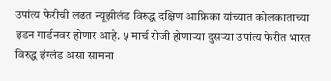उपांत्य फेरीची लढत न्यूझीलंड विरुद्ध दक्षिण आफ्रिका यांच्यात कोलकाताच्या इडन गार्डनवर होणार आहे. ५ मार्च रोजी होणाऱ्या दुसऱ्या उपांत्य फेरीत भारत विरुद्ध इंग्लंड असा सामना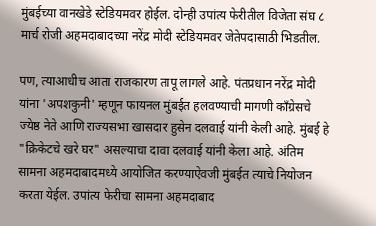मुंबईच्या वानखेडे स्टेडियमवर होईल. दोन्ही उपांत्य फेरीतील विजेता संघ ८ मार्च रोजी अहमदाबादच्या नरेंद्र मोदी स्टेडियमवर जेतेपदासाठी भिडतील.

पण, त्याआधीच आता राजकारण तापू लागले आहे. पंतप्रधान नरेंद्र मोदी यांना 'अपशकुनी' म्हणून फायनल मुंबईत हलवण्याची मागणी काँग्रेसचे ज्येष्ठ नेते आणि राज्यसभा खासदार हुसेन दलवाई यांनी केली आहे. मुंबई हे "क्रिकेटचे खरे घर" असल्याचा दावा दलवाई यांनी केला आहे. अंतिम सामना अहमदाबादमध्ये आयोजित करण्याऐवजी मुंबईत त्याचे नियोजन करता येईल. उपांत्य फेरीचा सामना अहमदाबाद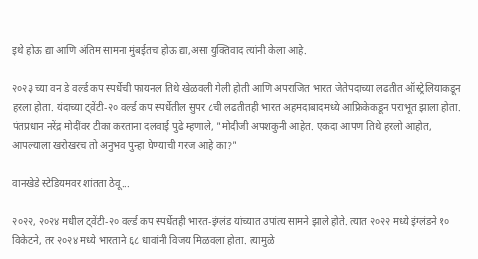इथे होऊ द्या आणि अंतिम सामना मुंबईतच होऊ द्या,असा युक्तिवाद त्यांनी केला आहे.

२०२३ च्या वन डे वर्ल्ड कप स्पर्धेची फायनल तिथे खेळवली गेली होती आणि अपराजित भारत जेतेपदाच्या लढतीत ऑस्ट्रेलियाकडून हरला होता. यंदाच्या ट्वेंटी-२० वर्ल्ड कप स्पर्धेतील सुपर ८ची लढतीतही भारत अहमदाबादमध्ये आफ्रिकेकडून पराभूत झाला होता. पंतप्रधान नरेंद्र मोदींवर टीका करताना दलवाई पुढे म्हणाले, "मोदीजी अपशकुनी आहेत. एकदा आपण तिथे हरलो आहोत, आपल्याला खरोखरच तो अनुभव पुन्हा घेण्याची गरज आहे का?"

वानखेडे स्टेडियमवर शांतता ठेवू...

२०२२, २०२४ मधील ट्वेंटी-२० वर्ल्ड कप स्पर्धेतही भारत-इंग्लंड यांच्यात उपांत्य सामने झाले होते. त्यात २०२२ मध्ये इंग्लंडने १० विकेटने, तर २०२४ मध्ये भारताने ६८ धावांनी विजय मिळवला होता. त्यामुळे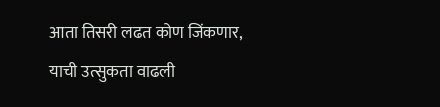आता तिसरी लढत कोण जिंकणार, याची उत्सुकता वाढली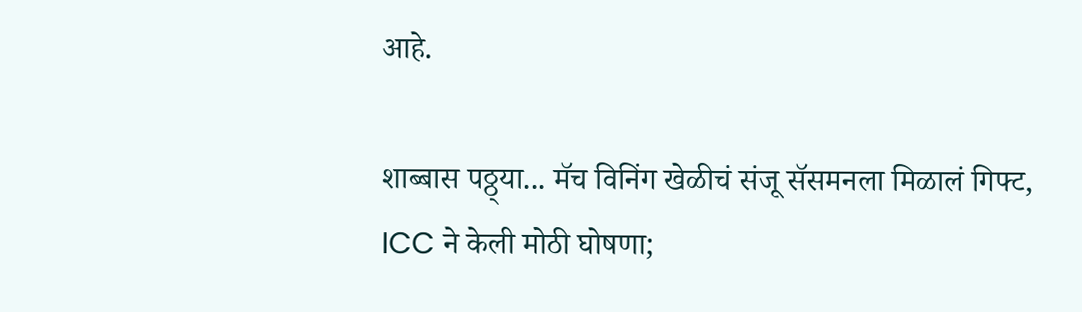आहे.

शाब्बास पठ्ठ्या... मॅच विनिंग खेळीचं संजू सॅसमनला मिळालं गिफ्ट, ICC ने केली मोठी घोषणा;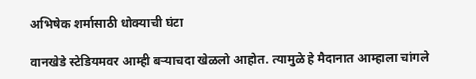अभिषेक शर्मासाठी धोक्याची घंटा

वानखेडे स्टेडियमवर आम्ही बऱ्याचदा खेळलो आहोत. त्यामुळे हे मैदानात आम्हाला चांगले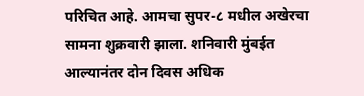परिचित आहे. आमचा सुपर-८ मधील अखेरचा सामना शुक्रवारी झाला. शनिवारी मुंबईत आल्यानंतर दोन दिवस अधिक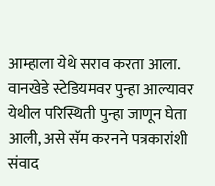आम्हाला येथे सराव करता आला. वानखेडे स्टेडियमवर पुन्हा आल्यावर येथील परिस्थिती पुन्हा जाणून घेता आली, असे सॅम करनने पत्रकारांशी संवाद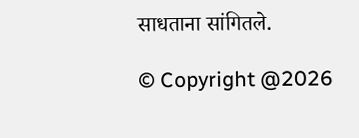साधताना सांगितले.

© Copyright @2026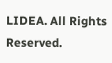LIDEA. All Rights Reserved.